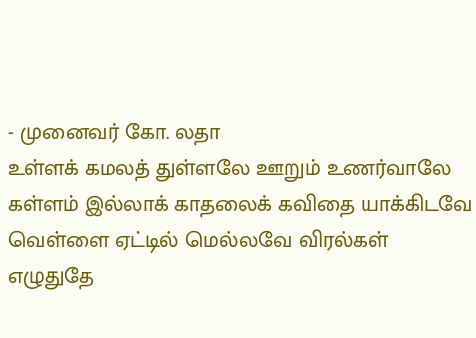- முனைவர் கோ. லதா
உள்ளக் கமலத் துள்ளலே ஊறும் உணர்வாலே
கள்ளம் இல்லாக் காதலைக் கவிதை யாக்கிடவே
வெள்ளை ஏட்டில் மெல்லவே விரல்கள் எழுதுதே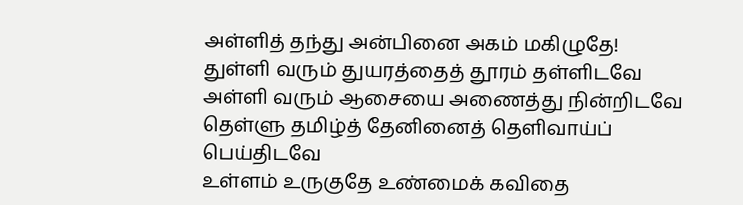அள்ளித் தந்து அன்பினை அகம் மகிழுதே!
துள்ளி வரும் துயரத்தைத் தூரம் தள்ளிடவே
அள்ளி வரும் ஆசையை அணைத்து நின்றிடவே
தெள்ளு தமிழ்த் தேனினைத் தெளிவாய்ப் பெய்திடவே
உள்ளம் உருகுதே உண்மைக் கவிதை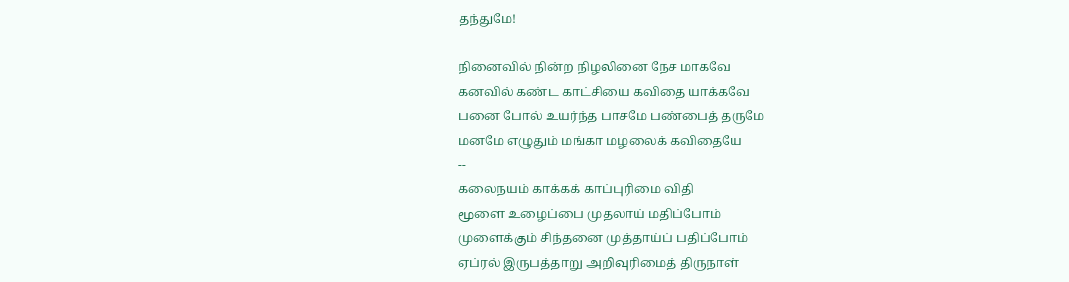தந்துமே!

நினைவில் நின்ற நிழலினை நேச மாகவே
கனவில் கண்ட காட்சியை கவிதை யாக்கவே
பனை போல் உயர்ந்த பாசமே பண்பைத் தருமே
மனமே எழுதும் மங்கா மழலைக் கவிதையே
--
கலைநயம் காக்கக் காப்புரிமை விதி
மூளை உழைப்பை முதலாய் மதிப்போம்
முளைக்கும் சிந்தனை முத்தாய்ப் பதிப்போம்
ஏப்ரல் இருபத்தாறு அறிவுரிமைத் திருநாள்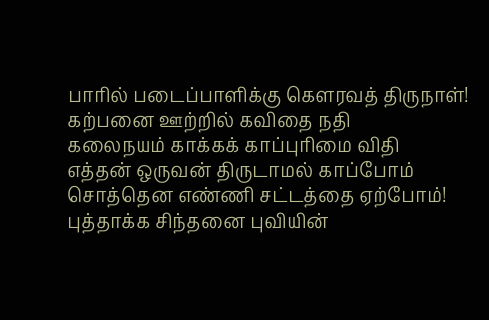பாரில் படைப்பாளிக்கு கௌரவத் திருநாள்!
கற்பனை ஊற்றில் கவிதை நதி
கலைநயம் காக்கக் காப்புரிமை விதி
எத்தன் ஒருவன் திருடாமல் காப்போம்
சொத்தென எண்ணி சட்டத்தை ஏற்போம்!
புத்தாக்க சிந்தனை புவியின்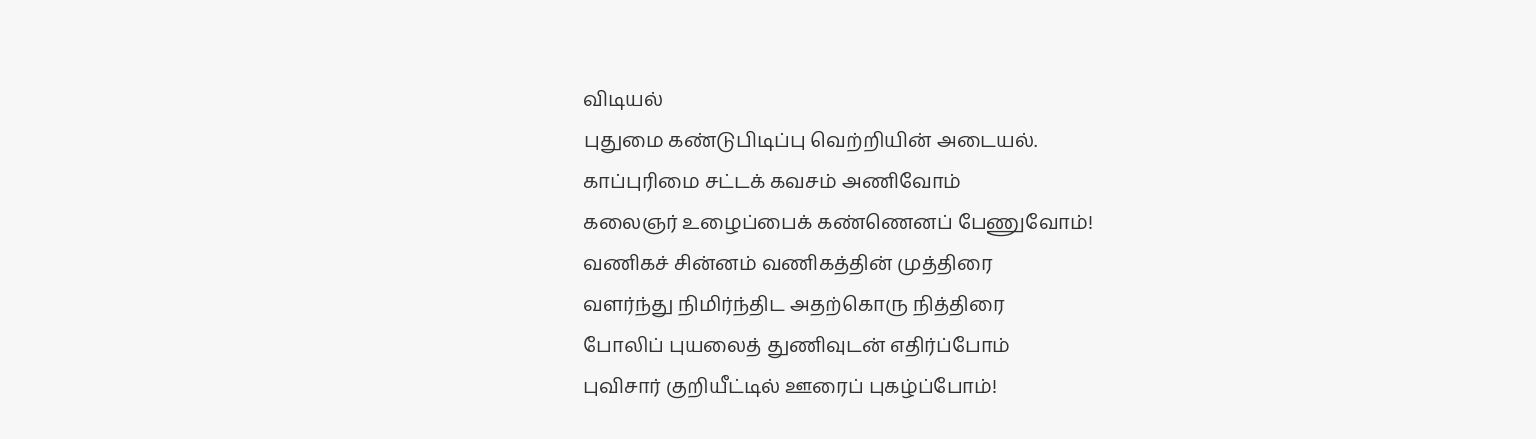விடியல்
புதுமை கண்டுபிடிப்பு வெற்றியின் அடையல்.
காப்புரிமை சட்டக் கவசம் அணிவோம்
கலைஞர் உழைப்பைக் கண்ணெனப் பேணுவோம்!
வணிகச் சின்னம் வணிகத்தின் முத்திரை
வளர்ந்து நிமிர்ந்திட அதற்கொரு நித்திரை
போலிப் புயலைத் துணிவுடன் எதிர்ப்போம்
புவிசார் குறியீட்டில் ஊரைப் புகழ்ப்போம்!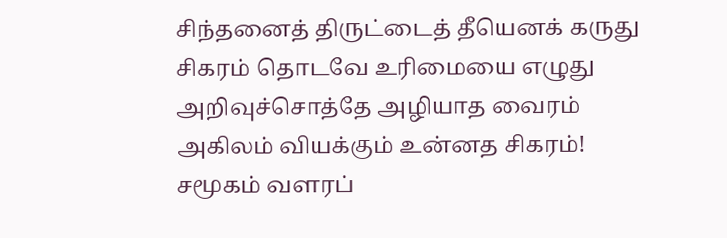சிந்தனைத் திருட்டைத் தீயெனக் கருது
சிகரம் தொடவே உரிமையை எழுது
அறிவுச்சொத்தே அழியாத வைரம்
அகிலம் வியக்கும் உன்னத சிகரம்!
சமூகம் வளரப்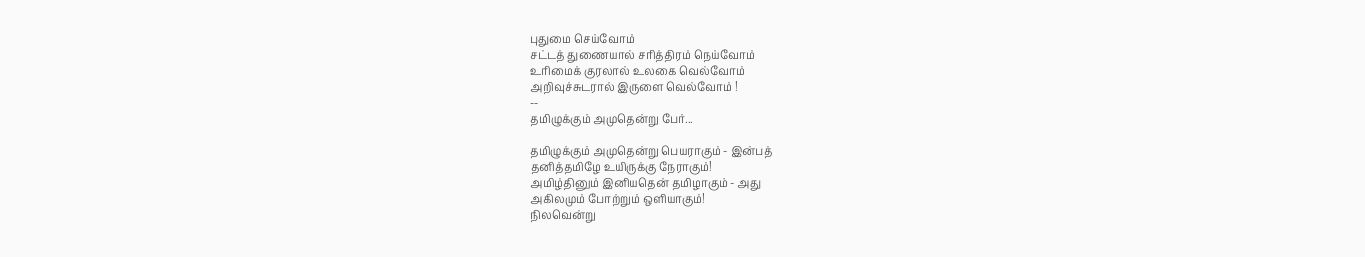புதுமை செய்வோம்
சட்டத் துணையால் சரித்திரம் நெய்வோம்
உரிமைக் குரலால் உலகை வெல்வோம்
அறிவுச்சுடரால் இருளை வெல்வோம் !
--
தமிழுக்கும் அமுதென்று பேர்...

தமிழுக்கும் அமுதென்று பெயராகும் - இன்பத்
தனித்தமிழே உயிருக்கு நேராகும்!
அமிழ்தினும் இனியதென் தமிழாகும் - அது
அகிலமும் போற்றும் ஒளியாகும்!
நிலவென்று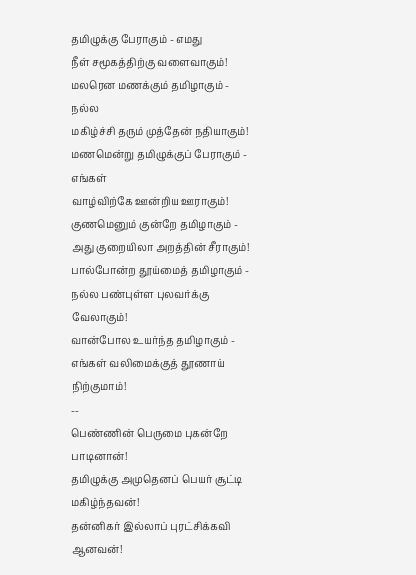தமிழுக்கு பேராகும் - எமது
நீள் சமூகத்திற்கு வளைவாகும்!
மலரென மணக்கும் தமிழாகும் - நல்ல
மகிழ்ச்சி தரும் முத்தேன் நதியாகும்!
மணமென்று தமிழுக்குப் பேராகும் - எங்கள்
வாழ்விற்கே ஊன்றிய ஊராகும்!
குணமெனும் குன்றே தமிழாகும் -
அது குறையிலா அறத்தின் சீராகும்!
பால்போன்ற தூய்மைத் தமிழாகும் -
நல்ல பண்புள்ள புலவர்க்கு வேலாகும்!
வான்போல உயர்ந்த தமிழாகும் -
எங்கள் வலிமைக்குத் தூணாய் நிற்குமாம்!
--
பெண்ணின் பெருமை புகன்றே பாடினான்!
தமிழுக்கு அமுதெனப் பெயர் சூட்டி மகிழ்ந்தவன்!
தன்னிகர் இல்லாப் புரட்சிக்கவி ஆனவன்!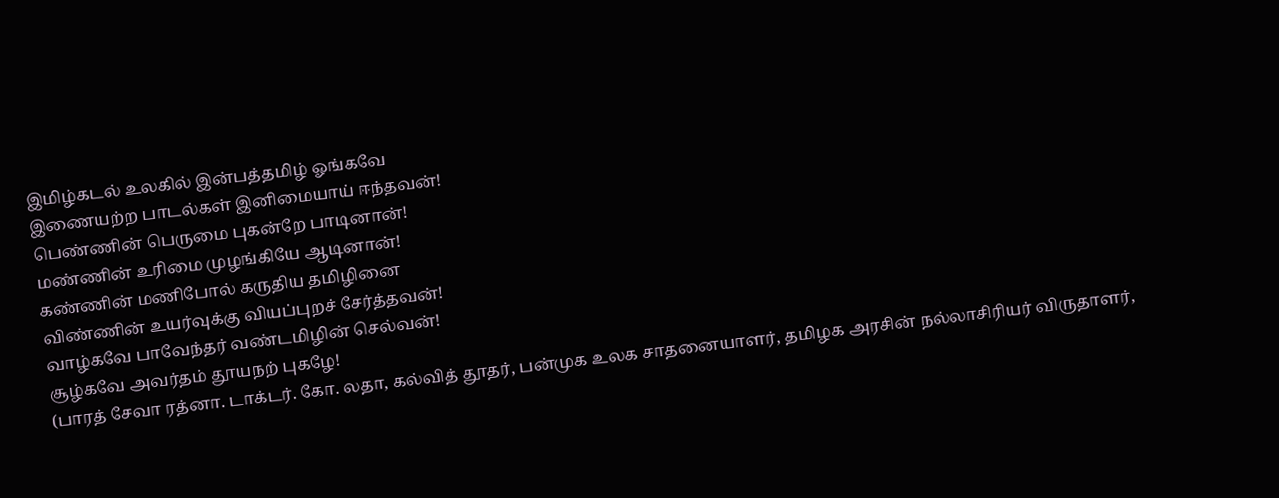இமிழ்கடல் உலகில் இன்பத்தமிழ் ஓங்கவே
இணையற்ற பாடல்கள் இனிமையாய் ஈந்தவன்!
பெண்ணின் பெருமை புகன்றே பாடினான்!
மண்ணின் உரிமை முழங்கியே ஆடினான்!
கண்ணின் மணிபோல் கருதிய தமிழினை
விண்ணின் உயர்வுக்கு வியப்புறச் சேர்த்தவன்!
வாழ்கவே பாவேந்தர் வண்டமிழின் செல்வன்!
சூழ்கவே அவர்தம் தூயநற் புகழே!
(பாரத் சேவா ரத்னா. டாக்டர். கோ. லதா, கல்வித் தூதர், பன்முக உலக சாதனையாளர், தமிழக அரசின் நல்லாசிரியர் விருதாளர்,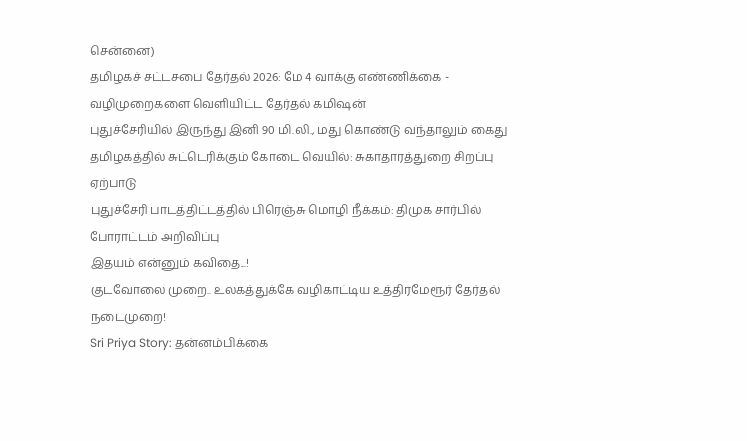சென்னை)
தமிழகச் சட்டசபை தேர்தல் 2026: மே 4 வாக்கு எண்ணிக்கை - வழிமுறைகளை வெளியிட்ட தேர்தல் கமிஷன்
புதுச்சேரியில் இருந்து இனி 90 மி.லி., மது கொண்டு வந்தாலும் கைது
தமிழகத்தில் சுட்டெரிக்கும் கோடை வெயில்: சுகாதாரத்துறை சிறப்பு ஏற்பாடு
புதுச்சேரி பாடத்திட்டத்தில் பிரெஞ்சு மொழி நீக்கம்: திமுக சார்பில் போராட்டம் அறிவிப்பு
இதயம் என்னும் கவிதை...!
குடவோலை முறை.. உலகத்துக்கே வழிகாட்டிய உத்திரமேரூர் தேர்தல் நடைமுறை!
Sri Priya Story: தன்னம்பிக்கை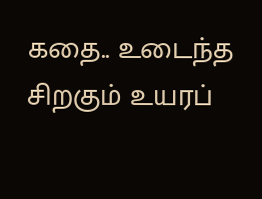கதை.. உடைந்த சிறகும் உயரப்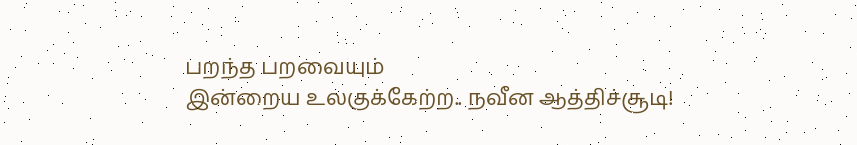பறந்த பறவையும்
இன்றைய உலகுக்கேற்ற.. நவீன ஆத்திச்சூடி!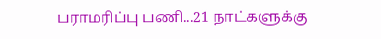பராமரிப்பு பணி...21 நாட்களுக்கு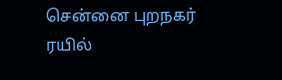சென்னை புறநகர் ரயில்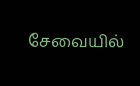சேவையில்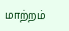மாற்றம்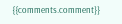{{comments.comment}}